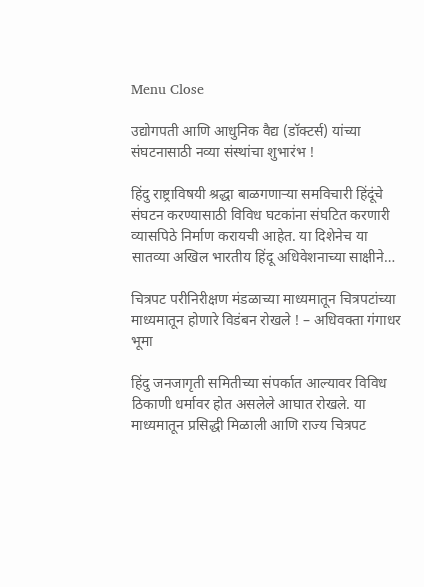Menu Close

उद्योगपती आणि आधुनिक वैद्य (डॉक्टर्स) यांच्या संघटनासाठी नव्या संस्थांचा शुभारंभ !

हिंदु राष्ट्राविषयी श्रद्धा बाळगणार्‍या समविचारी हिंदूंचे संघटन करण्यासाठी विविध घटकांना संघटित करणारी व्यासपिठे निर्माण करायची आहेत. या दिशेनेच या सातव्या अखिल भारतीय हिंदू अधिवेशनाच्या साक्षीने…

चित्रपट परीनिरीक्षण मंडळाच्या माध्यमातून चित्रपटांच्या माध्यमातून होणारे विडंबन रोखले ! – अधिवक्ता गंगाधर भूमा

हिंदु जनजागृती समितीच्या संपर्कात आल्यावर विविध ठिकाणी धर्मावर होत असलेले आघात रोखले. या माध्यमातून प्रसिद्धी मिळाली आणि राज्य चित्रपट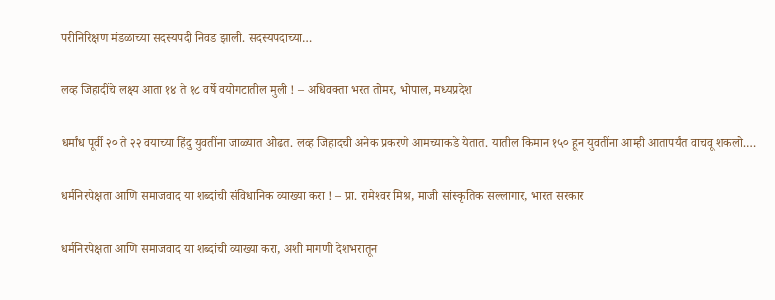परीनिरिक्षण मंडळाच्या सदस्यपदी निवड झाली. सदस्यपदाच्या…

लव्ह जिहादींचे लक्ष्य आता १४ ते १८ वर्षे वयोगटातील मुली ! – अधिवक्ता भरत तोमर, भोपाल, मध्यप्रदेश

धर्मांध पूर्वी २० ते २२ वयाच्या हिंदु युवतींना जाळ्यात ओढत. लव्ह जिहादची अनेक प्रकरणे आमच्याकडे येतात. यातील किमान १५० हून युवतींना आम्ही आतापर्यंत वाचवू शकलो.…

धर्मनिरपेक्षता आणि समाजवाद या शब्दांची संविधानिक व्याख्या करा ! – प्रा. रामेश्‍वर मिश्र, माजी सांस्कृतिक सल्लागार, भारत सरकार

धर्मनिरपेक्षता आणि समाजवाद या शब्दांची व्याख्या करा, अशी मागणी देशभरातून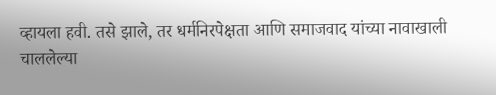व्हायला हवी. तसे झाले, तर धर्मनिरपेक्षता आणि समाजवाद यांच्या नावाखाली चाललेल्या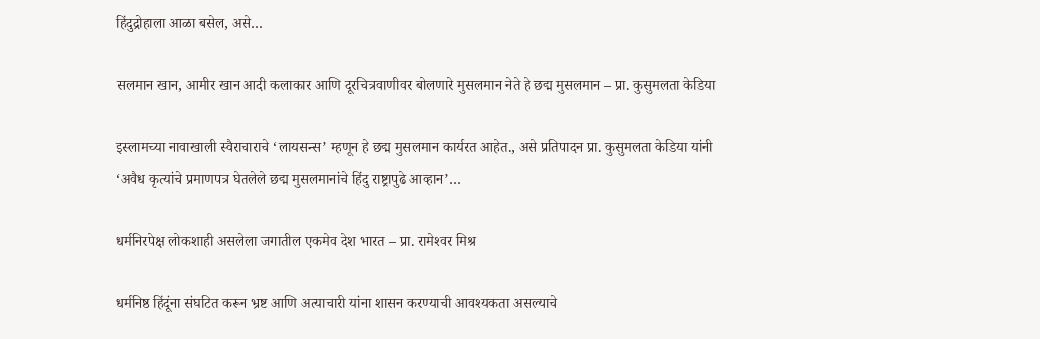हिंदुद्रोहाला आळा बसेल, असे…

सलमान खान, आमीर खान आदी कलाकार आणि दूरचित्रवाणीवर बोलणारे मुसलमान नेते हे छद्म मुसलमान – प्रा. कुसुमलता केडिया

इस्लामच्या नावाखाली स्वैराचाराचे ‘लायसन्स’ म्हणून हे छद्म मुसलमान कार्यरत आहेत., असे प्रतिपादन प्रा. कुसुमलता केडिया यांनी ‘अवैध कृत्यांचे प्रमाणपत्र घेतलेले छद्म मुसलमानांचे हिंदु राष्ट्रापुढे आव्हान’…

धर्मनिरपेक्ष लोकशाही असलेला जगातील एकमेव देश भारत – प्रा. रामेश्‍वर मिश्र

धर्मनिष्ठ हिंदूंना संघटित करून भ्रष्ट आणि अत्याचारी यांना शासन करण्याची आवश्यकता असल्याचे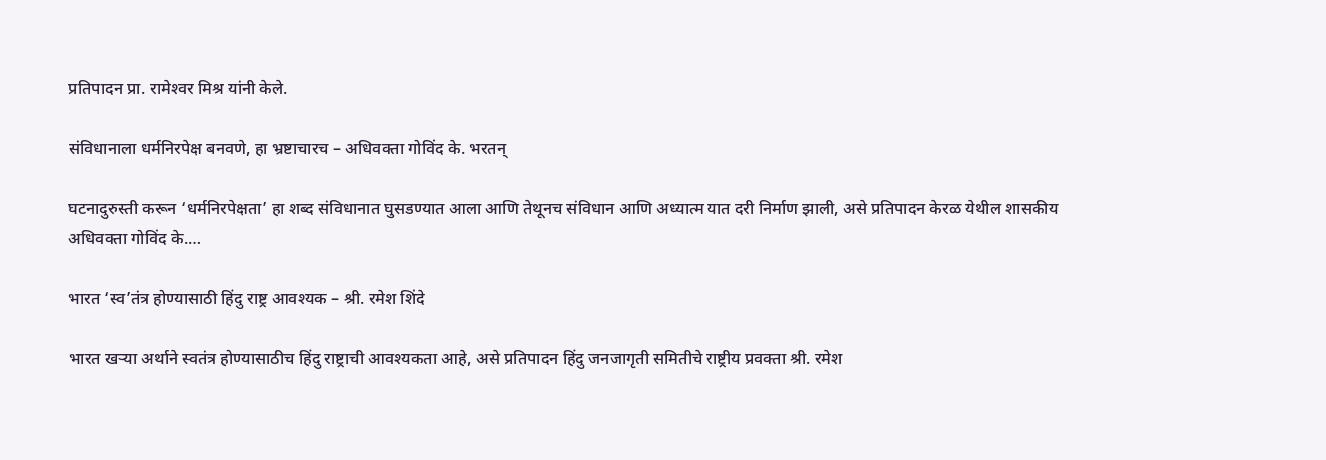प्रतिपादन प्रा. रामेश्‍वर मिश्र यांनी केले.

संविधानाला धर्मनिरपेक्ष बनवणे, हा भ्रष्टाचारच – अधिवक्ता गोविंद के. भरतन्

घटनादुरुस्ती करून ‘धर्मनिरपेक्षता’ हा शब्द संविधानात घुसडण्यात आला आणि तेथूनच संविधान आणि अध्यात्म यात दरी निर्माण झाली, असे प्रतिपादन केरळ येथील शासकीय अधिवक्ता गोविंद के.…

भारत ‘स्व’तंत्र होण्यासाठी हिंदु राष्ट्र आवश्यक – श्री. रमेश शिंदे

भारत खर्‍या अर्थाने स्वतंत्र होण्यासाठीच हिंदु राष्ट्राची आवश्यकता आहे, असे प्रतिपादन हिंदु जनजागृती समितीचे राष्ट्रीय प्रवक्ता श्री. रमेश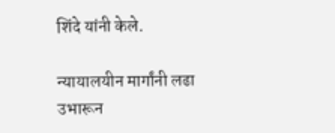शिंदे यांनी केले.

न्यायालयीन मार्गांनी लढा उभारून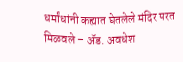धर्मांधांनी कह्यात घेतलेले मंदिर परत मिळवले – ॲड. अवधेश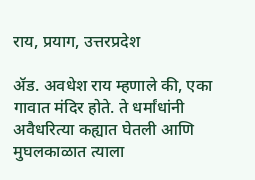राय, प्रयाग, उत्तरप्रदेश

ॲड. अवधेश राय म्हणाले की, एका गावात मंदिर होते. ते धर्मांधांनी अवैधरित्या कह्यात घेतली आणि मुघलकाळात त्याला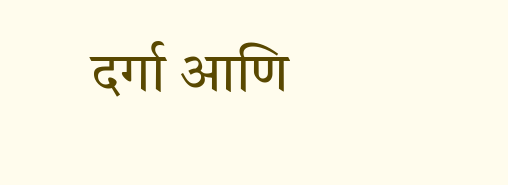दर्गा आणि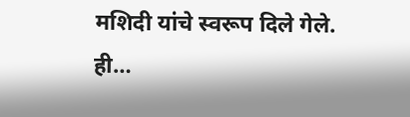मशिदी यांचे स्वरूप दिले गेले. ही…